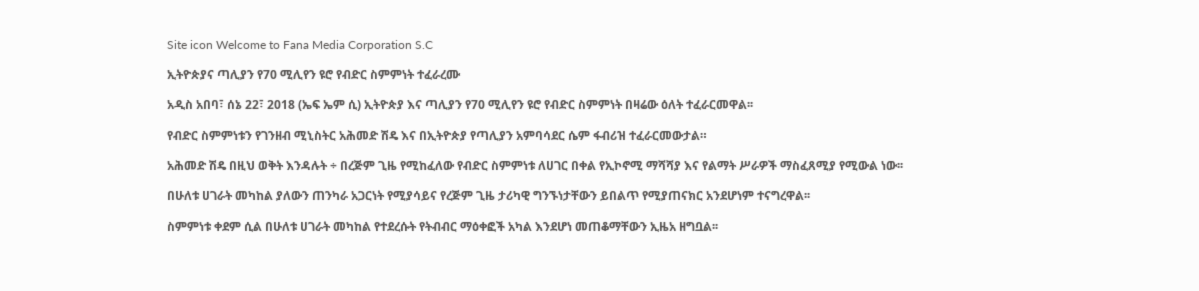Site icon Welcome to Fana Media Corporation S.C

ኢትዮጵያና ጣሊያን የ70 ሚሊየን ዩሮ የብድር ስምምነት ተፈራረሙ

አዲስ አበባ፣ ሰኔ 22፣ 2018 (ኤፍ ኤም ሲ) ኢትዮጵያ እና ጣሊያን የ70 ሚሊየን ዩሮ የብድር ስምምነት በዛሬው ዕለት ተፈራርመዋል፡፡

የብድር ስምምነቱን የገንዘብ ሚኒስትር አሕመድ ሽዴ እና በኢትዮጵያ የጣሊያን አምባሳደር ሴም ፋብሪዝ ተፈራርመውታል።

አሕመድ ሽዴ በዚህ ወቅት እንዳሉት ÷ በረጅም ጊዜ የሚከፈለው የብድር ስምምነቱ ለሀገር በቀል የኢኮኖሚ ማሻሻያ እና የልማት ሥራዎች ማስፈጸሚያ የሚውል ነው፡፡

በሁለቱ ሀገራት መካከል ያለውን ጠንካራ አጋርነት የሚያሳይና የረጅም ጊዜ ታሪካዊ ግንኙነታቸውን ይበልጥ የሚያጠናክር አንደሆነም ተናግረዋል፡፡

ስምምነቱ ቀደም ሲል በሁለቱ ሀገራት መካከል የተደረሱት የትብብር ማዕቀፎች አካል እንደሆነ መጠቆማቸውን ኢዜአ ዘግቧል፡፡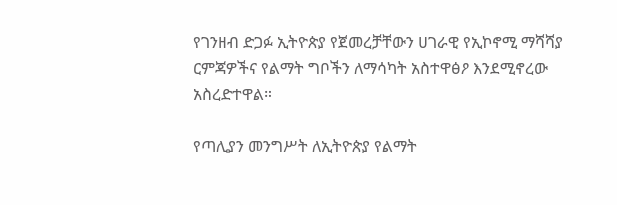የገንዘብ ድጋፉ ኢትዮጵያ የጀመረቻቸውን ሀገራዊ የኢኮኖሚ ማሻሻያ ርምጃዎችና የልማት ግቦችን ለማሳካት አስተዋፅዖ እንደሚኖረው አስረድተዋል።

የጣሊያን መንግሥት ለኢትዮጵያ የልማት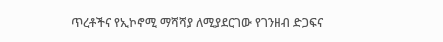ጥረቶችና የኢኮኖሚ ማሻሻያ ለሚያደርገው የገንዘብ ድጋፍና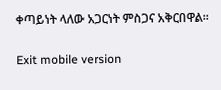ቀጣይነት ላለው አጋርነት ምስጋና አቅርበዋል።

Exit mobile version